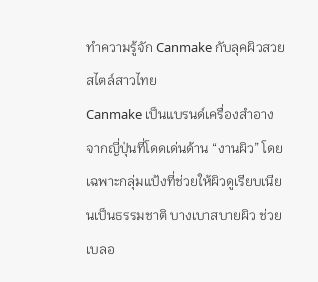ทำความรู้จัก Canmake กับลุคผิวสวยสไตล์สาวไทย
Canmake เป็นแบรนด์เครื่องสำอางจากญี่ปุ่นที่โดดเด่นด้าน “งานผิว” โดยเฉพาะกลุ่มแป้งที่ช่วยให้ผิวดูเรียบเนียนเป็นธรรมชาติ บางเบาสบายผิว ช่วยเบลอ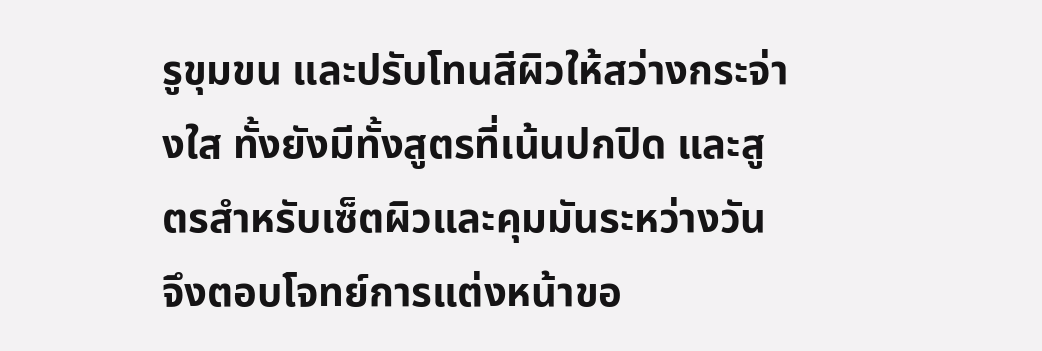รูขุมขน และปรับโทนสีผิวให้สว่างกระจ่างใส ทั้งยังมีทั้งสูตรที่เน้นปกปิด และสูตรสำหรับเซ็ตผิวและคุมมันระหว่างวัน จึงตอบโจทย์การแต่งหน้าขอ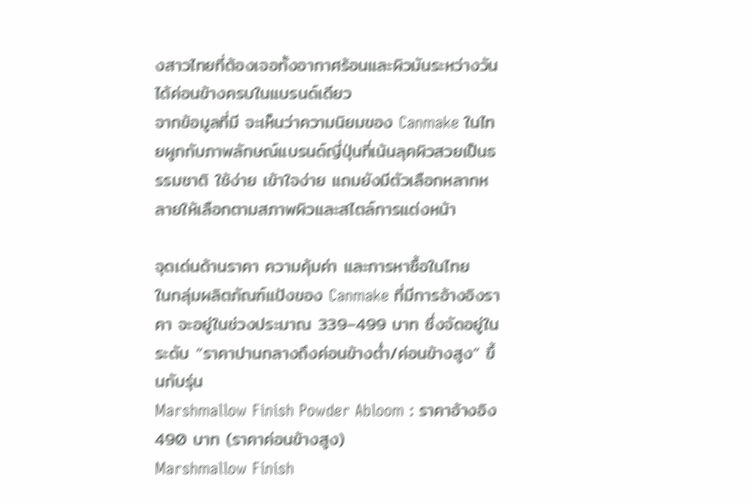งสาวไทยที่ต้องเจอทั้งอากาศร้อนและผิวมันระหว่างวันได้ค่อนข้างครบในแบรนด์เดียว
จากข้อมูลที่มี จะเห็นว่าความนิยมของ Canmake ในไทยผูกกับภาพลักษณ์แบรนด์ญี่ปุ่นที่เน้นลุคผิวสวยเป็นธรรมชาติ ใช้ง่าย เข้าใจง่าย แถมยังมีตัวเลือกหลากหลายให้เลือกตามสภาพผิวและสไตล์การแต่งหน้า

จุดเด่นด้านราคา ความคุ้มค่า และการหาซื้อในไทย
ในกลุ่มผลิตภัณฑ์แป้งของ Canmake ที่มีการอ้างอิงราคา จะอยู่ในช่วงประมาณ 339–499 บาท ซึ่งจัดอยู่ในระดับ “ราคาปานกลางถึงค่อนข้างต่ำ/ค่อนข้างสูง” ขึ้นกับรุ่น
Marshmallow Finish Powder Abloom : ราคาอ้างอิง 490 บาท (ราคาค่อนข้างสูง)
Marshmallow Finish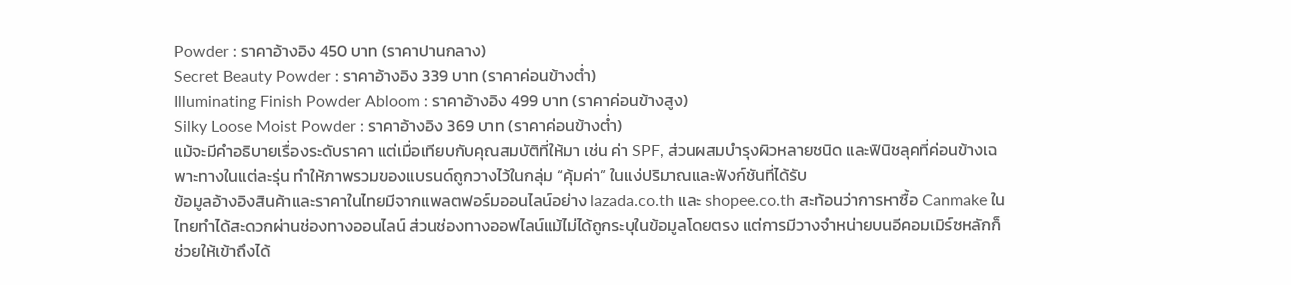Powder : ราคาอ้างอิง 450 บาท (ราคาปานกลาง)
Secret Beauty Powder : ราคาอ้างอิง 339 บาท (ราคาค่อนข้างต่ำ)
Illuminating Finish Powder Abloom : ราคาอ้างอิง 499 บาท (ราคาค่อนข้างสูง)
Silky Loose Moist Powder : ราคาอ้างอิง 369 บาท (ราคาค่อนข้างต่ำ)
แม้จะมีคำอธิบายเรื่องระดับราคา แต่เมื่อเทียบกับคุณสมบัติที่ให้มา เช่น ค่า SPF, ส่วนผสมบำรุงผิวหลายชนิด และฟินิชลุคที่ค่อนข้างเฉพาะทางในแต่ละรุ่น ทำให้ภาพรวมของแบรนด์ถูกวางไว้ในกลุ่ม “คุ้มค่า” ในแง่ปริมาณและฟังก์ชันที่ได้รับ
ข้อมูลอ้างอิงสินค้าและราคาในไทยมีจากแพลตฟอร์มออนไลน์อย่าง lazada.co.th และ shopee.co.th สะท้อนว่าการหาซื้อ Canmake ในไทยทำได้สะดวกผ่านช่องทางออนไลน์ ส่วนช่องทางออฟไลน์แม้ไม่ได้ถูกระบุในข้อมูลโดยตรง แต่การมีวางจำหน่ายบนอีคอมเมิร์ซหลักก็ช่วยให้เข้าถึงได้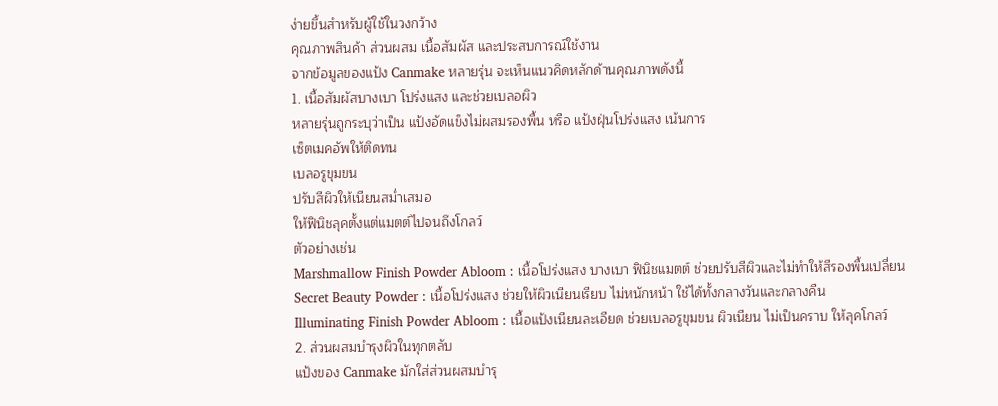ง่ายขึ้นสำหรับผู้ใช้ในวงกว้าง
คุณภาพสินค้า ส่วนผสม เนื้อสัมผัส และประสบการณ์ใช้งาน
จากข้อมูลของแป้ง Canmake หลายรุ่น จะเห็นแนวคิดหลักด้านคุณภาพดังนี้
1. เนื้อสัมผัสบางเบา โปร่งแสง และช่วยเบลอผิว
หลายรุ่นถูกระบุว่าเป็น แป้งอัดแข็งไม่ผสมรองพื้น หรือ แป้งฝุ่นโปร่งแสง เน้นการ
เซ็ตเมคอัพให้ติดทน
เบลอรูขุมขน
ปรับสีผิวให้เนียนสม่ำเสมอ
ให้ฟินิชลุคตั้งแต่แมตต์ไปจนถึงโกลว์
ตัวอย่างเช่น
Marshmallow Finish Powder Abloom : เนื้อโปร่งแสง บางเบา ฟินิชแมตต์ ช่วยปรับสีผิวและไม่ทำให้สีรองพื้นเปลี่ยน
Secret Beauty Powder : เนื้อโปร่งแสง ช่วยให้ผิวเนียนเรียบ ไม่หนักหน้า ใช้ได้ทั้งกลางวันและกลางคืน
Illuminating Finish Powder Abloom : เนื้อแป้งเนียนละเอียด ช่วยเบลอรูขุมขน ผิวเนียน ไม่เป็นคราบ ให้ลุคโกลว์
2. ส่วนผสมบำรุงผิวในทุกตลับ
แป้งของ Canmake มักใส่ส่วนผสมบำรุ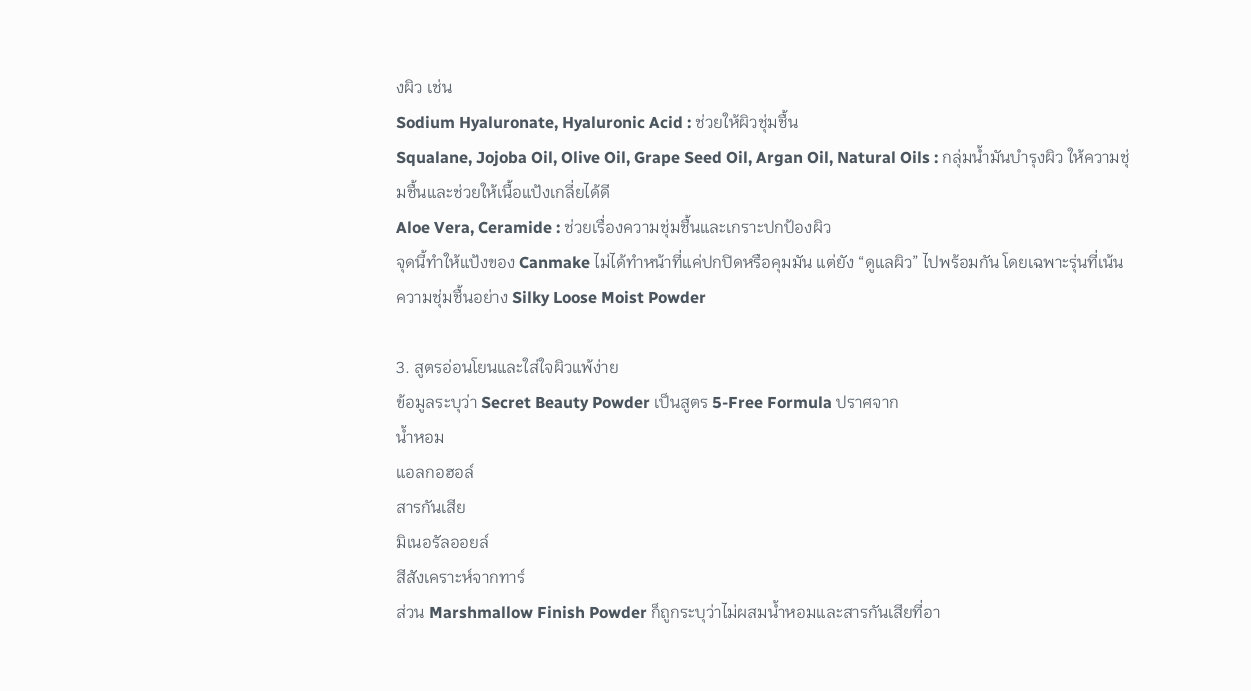งผิว เช่น
Sodium Hyaluronate, Hyaluronic Acid : ช่วยให้ผิวชุ่มชื้น
Squalane, Jojoba Oil, Olive Oil, Grape Seed Oil, Argan Oil, Natural Oils : กลุ่มน้ำมันบำรุงผิว ให้ความชุ่มชื้นและช่วยให้เนื้อแป้งเกลี่ยได้ดี
Aloe Vera, Ceramide : ช่วยเรื่องความชุ่มชื้นและเกราะปกป้องผิว
จุดนี้ทำให้แป้งของ Canmake ไม่ได้ทำหน้าที่แค่ปกปิดหรือคุมมัน แต่ยัง “ดูแลผิว” ไปพร้อมกัน โดยเฉพาะรุ่นที่เน้นความชุ่มชื้นอย่าง Silky Loose Moist Powder

3. สูตรอ่อนโยนและใส่ใจผิวแพ้ง่าย
ข้อมูลระบุว่า Secret Beauty Powder เป็นสูตร 5-Free Formula ปราศจาก
น้ำหอม
แอลกอฮอล์
สารกันเสีย
มิเนอรัลออยล์
สีสังเคราะห์จากทาร์
ส่วน Marshmallow Finish Powder ก็ถูกระบุว่าไม่ผสมน้ำหอมและสารกันเสียที่อา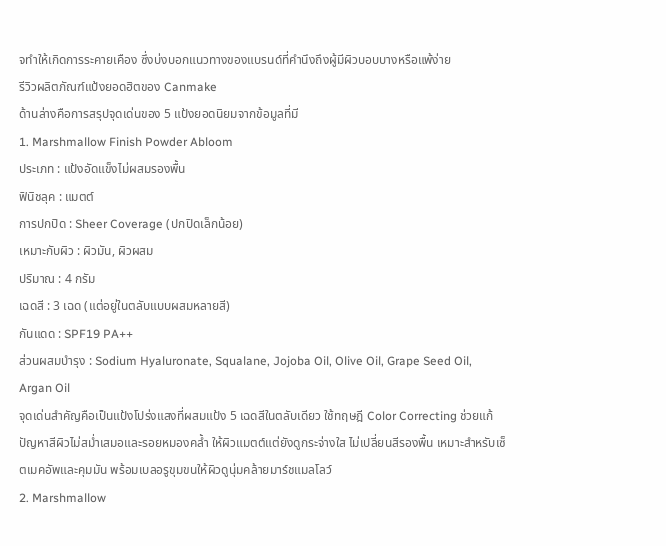จทำให้เกิดการระคายเคือง ซึ่งบ่งบอกแนวทางของแบรนด์ที่คำนึงถึงผู้มีผิวบอบบางหรือแพ้ง่าย
รีวิวผลิตภัณฑ์แป้งยอดฮิตของ Canmake
ด้านล่างคือการสรุปจุดเด่นของ 5 แป้งยอดนิยมจากข้อมูลที่มี
1. Marshmallow Finish Powder Abloom
ประเภท : แป้งอัดแข็งไม่ผสมรองพื้น
ฟินิชลุค : แมตต์
การปกปิด : Sheer Coverage (ปกปิดเล็กน้อย)
เหมาะกับผิว : ผิวมัน, ผิวผสม
ปริมาณ : 4 กรัม
เฉดสี : 3 เฉด (แต่อยู่ในตลับแบบผสมหลายสี)
กันแดด : SPF19 PA++
ส่วนผสมบำรุง : Sodium Hyaluronate, Squalane, Jojoba Oil, Olive Oil, Grape Seed Oil, Argan Oil
จุดเด่นสำคัญคือเป็นแป้งโปร่งแสงที่ผสมแป้ง 5 เฉดสีในตลับเดียว ใช้ทฤษฎี Color Correcting ช่วยแก้ปัญหาสีผิวไม่สม่ำเสมอและรอยหมองคล้ำ ให้ผิวแมตต์แต่ยังดูกระจ่างใส ไม่เปลี่ยนสีรองพื้น เหมาะสำหรับเซ็ตเมคอัพและคุมมัน พร้อมเบลอรูขุมขนให้ผิวดูนุ่มคล้ายมาร์ชแมลโลว์
2. Marshmallow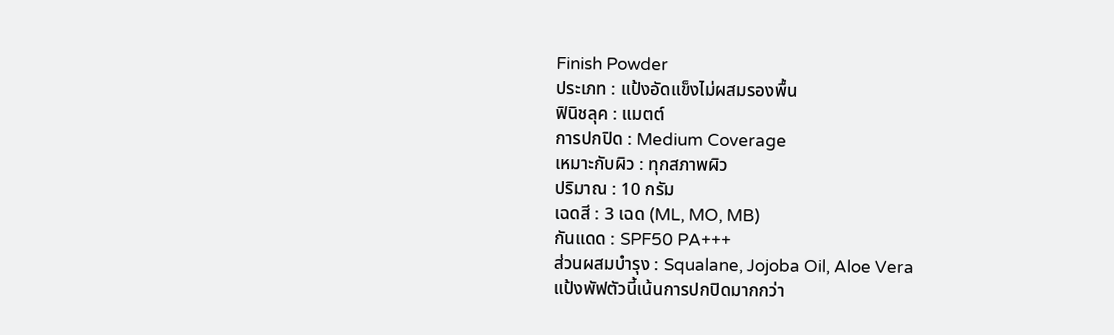Finish Powder
ประเภท : แป้งอัดแข็งไม่ผสมรองพื้น
ฟินิชลุค : แมตต์
การปกปิด : Medium Coverage
เหมาะกับผิว : ทุกสภาพผิว
ปริมาณ : 10 กรัม
เฉดสี : 3 เฉด (ML, MO, MB)
กันแดด : SPF50 PA+++
ส่วนผสมบำรุง : Squalane, Jojoba Oil, Aloe Vera
แป้งพัฟตัวนี้เน้นการปกปิดมากกว่า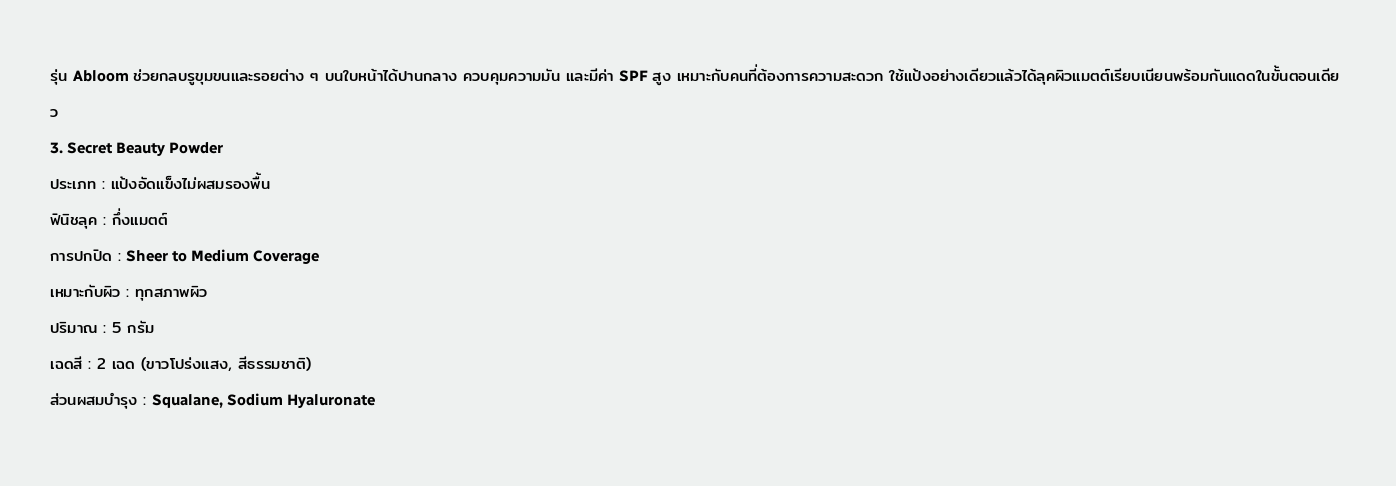รุ่น Abloom ช่วยกลบรูขุมขนและรอยต่าง ๆ บนใบหน้าได้ปานกลาง ควบคุมความมัน และมีค่า SPF สูง เหมาะกับคนที่ต้องการความสะดวก ใช้แป้งอย่างเดียวแล้วได้ลุคผิวแมตต์เรียบเนียนพร้อมกันแดดในขั้นตอนเดียว
3. Secret Beauty Powder
ประเภท : แป้งอัดแข็งไม่ผสมรองพื้น
ฟินิชลุค : กึ่งแมตต์
การปกปิด : Sheer to Medium Coverage
เหมาะกับผิว : ทุกสภาพผิว
ปริมาณ : 5 กรัม
เฉดสี : 2 เฉด (ขาวโปร่งแสง, สีธรรมชาติ)
ส่วนผสมบำรุง : Squalane, Sodium Hyaluronate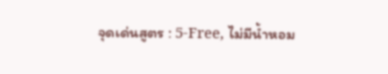จุดเด่นสูตร : 5-Free, ไม่มีน้ำหอม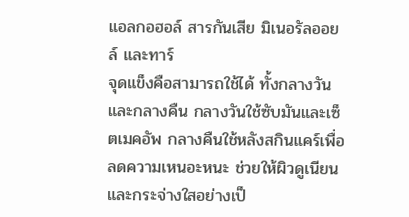แอลกอฮอล์ สารกันเสีย มิเนอรัลออยล์ และทาร์
จุดแข็งคือสามารถใช้ได้ ทั้งกลางวันและกลางคืน กลางวันใช้ซับมันและเซ็ตเมคอัพ กลางคืนใช้หลังสกินแคร์เพื่อลดความเหนอะหนะ ช่วยให้ผิวดูเนียนและกระจ่างใสอย่างเป็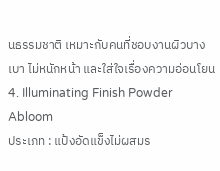นธรรมชาติ เหมาะกับคนที่ชอบงานผิวบางเบา ไม่หนักหน้า และใส่ใจเรื่องความอ่อนโยน
4. Illuminating Finish Powder Abloom
ประเภท : แป้งอัดแข็งไม่ผสมร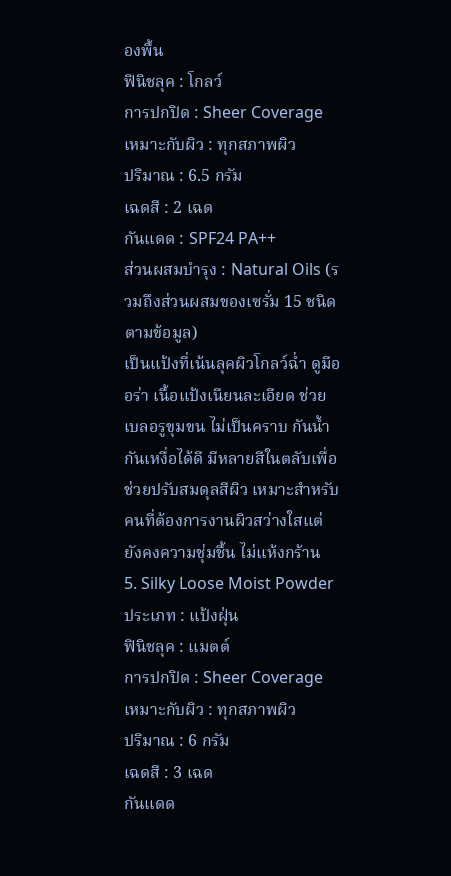องพื้น
ฟินิชลุค : โกลว์
การปกปิด : Sheer Coverage
เหมาะกับผิว : ทุกสภาพผิว
ปริมาณ : 6.5 กรัม
เฉดสี : 2 เฉด
กันแดด : SPF24 PA++
ส่วนผสมบำรุง : Natural Oils (รวมถึงส่วนผสมของเซรั่ม 15 ชนิดตามข้อมูล)
เป็นแป้งที่เน้นลุคผิวโกลว์ฉ่ำ ดูมีออร่า เนื้อแป้งเนียนละเอียด ช่วยเบลอรูขุมขน ไม่เป็นคราบ กันน้ำกันเหงื่อได้ดี มีหลายสีในตลับเพื่อช่วยปรับสมดุลสีผิว เหมาะสำหรับคนที่ต้องการงานผิวสว่างใสแต่ยังคงความชุ่มชื้น ไม่แห้งกร้าน
5. Silky Loose Moist Powder
ประเภท : แป้งฝุ่น
ฟินิชลุค : แมตต์
การปกปิด : Sheer Coverage
เหมาะกับผิว : ทุกสภาพผิว
ปริมาณ : 6 กรัม
เฉดสี : 3 เฉด
กันแดด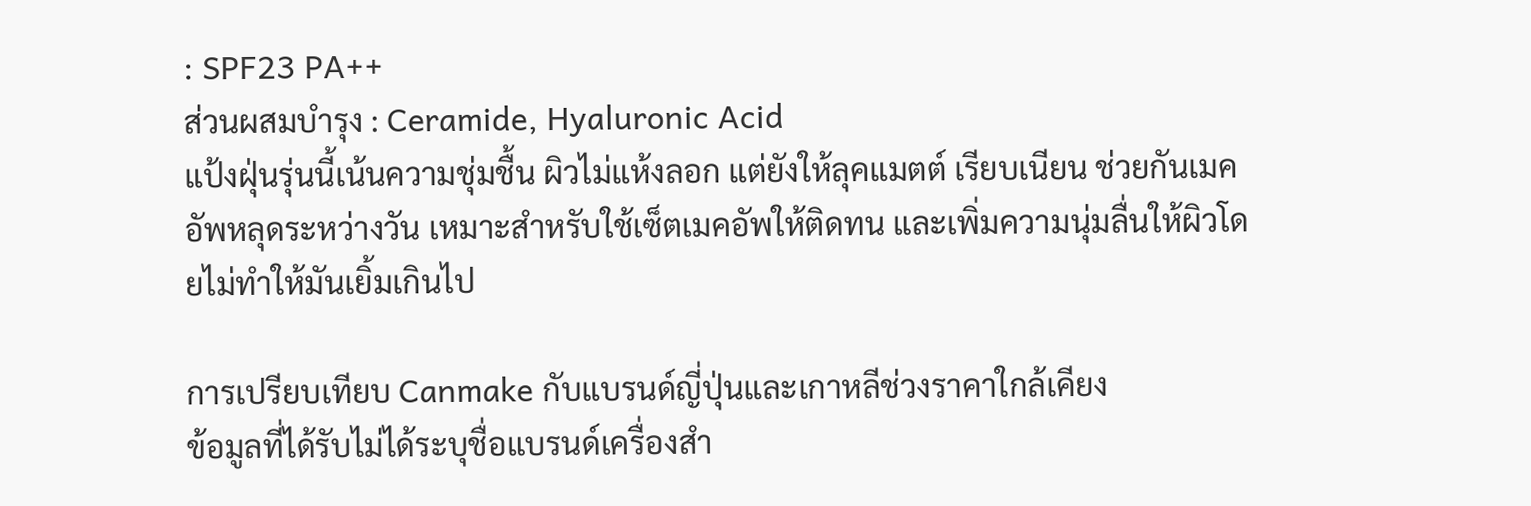: SPF23 PA++
ส่วนผสมบำรุง : Ceramide, Hyaluronic Acid
แป้งฝุ่นรุ่นนี้เน้นความชุ่มชื้น ผิวไม่แห้งลอก แต่ยังให้ลุคแมตต์ เรียบเนียน ช่วยกันเมคอัพหลุดระหว่างวัน เหมาะสำหรับใช้เซ็ตเมคอัพให้ติดทน และเพิ่มความนุ่มลื่นให้ผิวโดยไม่ทำให้มันเยิ้มเกินไป

การเปรียบเทียบ Canmake กับแบรนด์ญี่ปุ่นและเกาหลีช่วงราคาใกล้เคียง
ข้อมูลที่ได้รับไม่ได้ระบุชื่อแบรนด์เครื่องสำ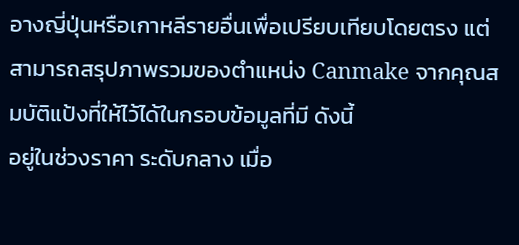อางญี่ปุ่นหรือเกาหลีรายอื่นเพื่อเปรียบเทียบโดยตรง แต่สามารถสรุปภาพรวมของตำแหน่ง Canmake จากคุณสมบัติแป้งที่ให้ไว้ได้ในกรอบข้อมูลที่มี ดังนี้
อยู่ในช่วงราคา ระดับกลาง เมื่อ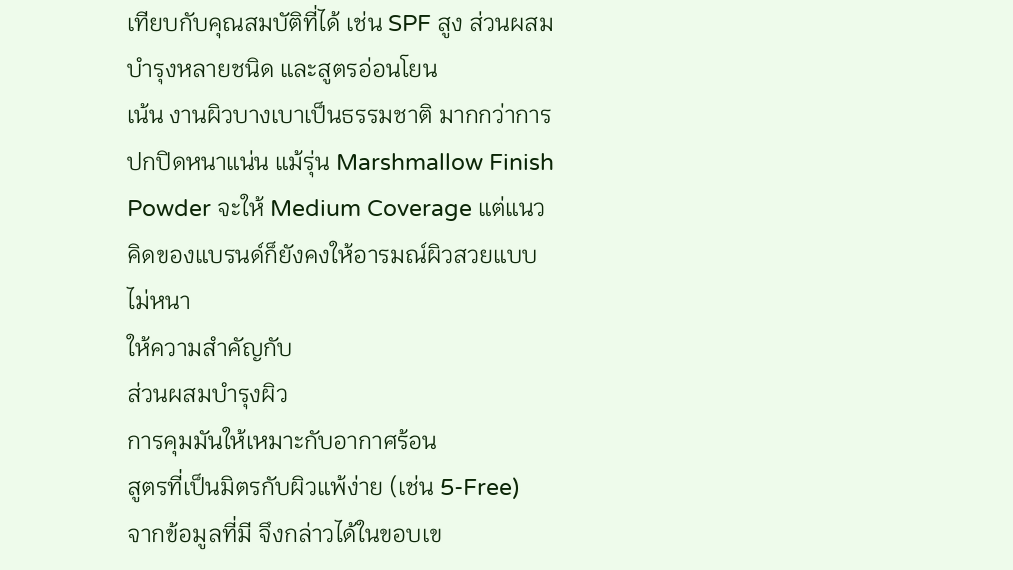เทียบกับคุณสมบัติที่ได้ เช่น SPF สูง ส่วนผสมบำรุงหลายชนิด และสูตรอ่อนโยน
เน้น งานผิวบางเบาเป็นธรรมชาติ มากกว่าการปกปิดหนาแน่น แม้รุ่น Marshmallow Finish Powder จะให้ Medium Coverage แต่แนวคิดของแบรนด์ก็ยังคงให้อารมณ์ผิวสวยแบบไม่หนา
ให้ความสำคัญกับ
ส่วนผสมบำรุงผิว
การคุมมันให้เหมาะกับอากาศร้อน
สูตรที่เป็นมิตรกับผิวแพ้ง่าย (เช่น 5-Free)
จากข้อมูลที่มี จึงกล่าวได้ในขอบเข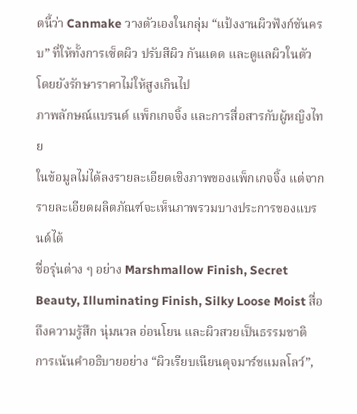ตนี้ว่า Canmake วางตัวเองในกลุ่ม “แป้งงานผิวฟังก์ชันครบ” ที่ให้ทั้งการเซ็ตผิว ปรับสีผิว กันแดด และดูแลผิวในตัว โดยยังรักษาราคาไม่ให้สูงเกินไป
ภาพลักษณ์แบรนด์ แพ็กเกจจิ้ง และการสื่อสารกับผู้หญิงไทย
ในข้อมูลไม่ได้ลงรายละเอียดเชิงภาพของแพ็กเกจจิ้ง แต่จากรายละเอียดผลิตภัณฑ์จะเห็นภาพรวมบางประการของแบรนด์ได้
ชื่อรุ่นต่าง ๆ อย่าง Marshmallow Finish, Secret Beauty, Illuminating Finish, Silky Loose Moist สื่อถึงความรู้สึก นุ่มนวล อ่อนโยน และผิวสวยเป็นธรรมชาติ
การเน้นคำอธิบายอย่าง “ผิวเรียบเนียนดุจมาร์ชแมลโลว์”,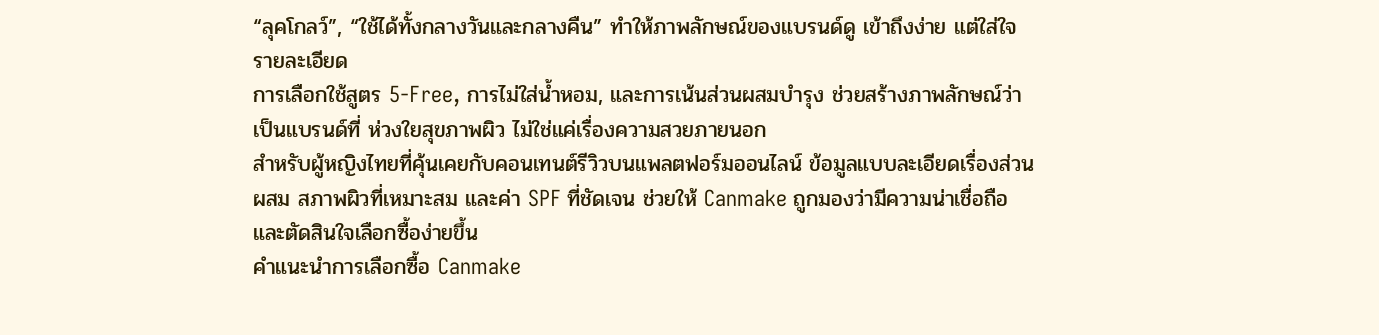“ลุคโกลว์”, “ใช้ได้ทั้งกลางวันและกลางคืน” ทำให้ภาพลักษณ์ของแบรนด์ดู เข้าถึงง่าย แต่ใส่ใจรายละเอียด
การเลือกใช้สูตร 5-Free, การไม่ใส่น้ำหอม, และการเน้นส่วนผสมบำรุง ช่วยสร้างภาพลักษณ์ว่าเป็นแบรนด์ที่ ห่วงใยสุขภาพผิว ไม่ใช่แค่เรื่องความสวยภายนอก
สำหรับผู้หญิงไทยที่คุ้นเคยกับคอนเทนต์รีวิวบนแพลตฟอร์มออนไลน์ ข้อมูลแบบละเอียดเรื่องส่วนผสม สภาพผิวที่เหมาะสม และค่า SPF ที่ชัดเจน ช่วยให้ Canmake ถูกมองว่ามีความน่าเชื่อถือ และตัดสินใจเลือกซื้อง่ายขึ้น
คำแนะนำการเลือกซื้อ Canmake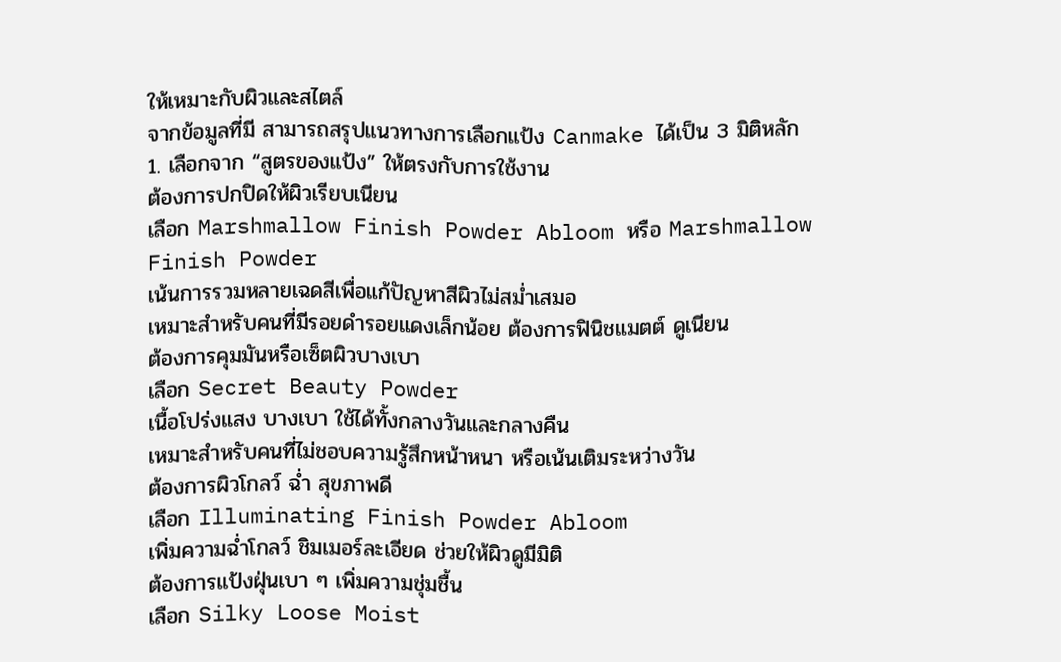ให้เหมาะกับผิวและสไตล์
จากข้อมูลที่มี สามารถสรุปแนวทางการเลือกแป้ง Canmake ได้เป็น 3 มิติหลัก
1. เลือกจาก “สูตรของแป้ง” ให้ตรงกับการใช้งาน
ต้องการปกปิดให้ผิวเรียบเนียน
เลือก Marshmallow Finish Powder Abloom หรือ Marshmallow Finish Powder
เน้นการรวมหลายเฉดสีเพื่อแก้ปัญหาสีผิวไม่สม่ำเสมอ
เหมาะสำหรับคนที่มีรอยดำรอยแดงเล็กน้อย ต้องการฟินิชแมตต์ ดูเนียน
ต้องการคุมมันหรือเซ็ตผิวบางเบา
เลือก Secret Beauty Powder
เนื้อโปร่งแสง บางเบา ใช้ได้ทั้งกลางวันและกลางคืน
เหมาะสำหรับคนที่ไม่ชอบความรู้สึกหน้าหนา หรือเน้นเติมระหว่างวัน
ต้องการผิวโกลว์ ฉ่ำ สุขภาพดี
เลือก Illuminating Finish Powder Abloom
เพิ่มความฉ่ำโกลว์ ชิมเมอร์ละเอียด ช่วยให้ผิวดูมีมิติ
ต้องการแป้งฝุ่นเบา ๆ เพิ่มความชุ่มชื้น
เลือก Silky Loose Moist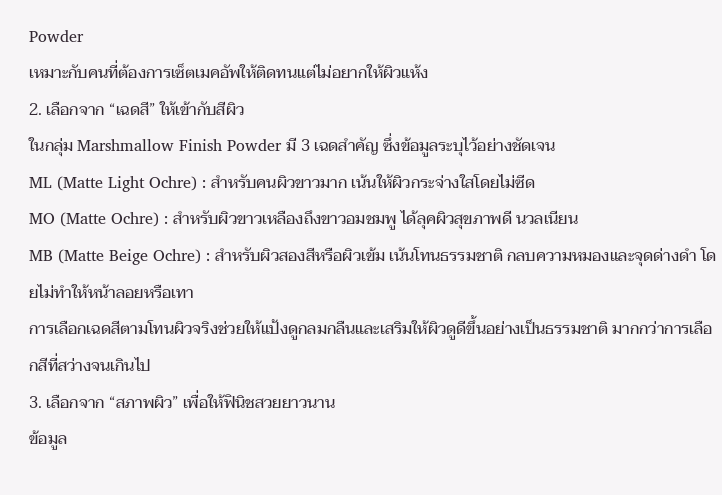Powder
เหมาะกับคนที่ต้องการเซ็ตเมคอัพให้ติดทนแต่ไม่อยากให้ผิวแห้ง
2. เลือกจาก “เฉดสี” ให้เข้ากับสีผิว
ในกลุ่ม Marshmallow Finish Powder มี 3 เฉดสำคัญ ซึ่งข้อมูลระบุไว้อย่างชัดเจน
ML (Matte Light Ochre) : สำหรับคนผิวขาวมาก เน้นให้ผิวกระจ่างใสโดยไม่ซีด
MO (Matte Ochre) : สำหรับผิวขาวเหลืองถึงขาวอมชมพู ได้ลุคผิวสุขภาพดี นวลเนียน
MB (Matte Beige Ochre) : สำหรับผิวสองสีหรือผิวเข้ม เน้นโทนธรรมชาติ กลบความหมองและจุดด่างดำ โดยไม่ทำให้หน้าลอยหรือเทา
การเลือกเฉดสีตามโทนผิวจริงช่วยให้แป้งดูกลมกลืนและเสริมให้ผิวดูดีขึ้นอย่างเป็นธรรมชาติ มากกว่าการเลือกสีที่สว่างจนเกินไป
3. เลือกจาก “สภาพผิว” เพื่อให้ฟินิชสวยยาวนาน
ข้อมูล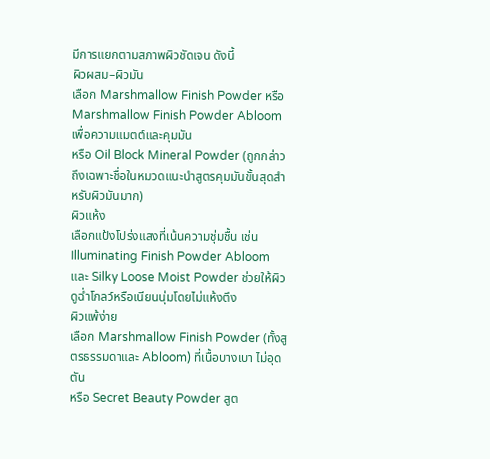มีการแยกตามสภาพผิวชัดเจน ดังนี้
ผิวผสม–ผิวมัน
เลือก Marshmallow Finish Powder หรือ Marshmallow Finish Powder Abloom เพื่อความแมตต์และคุมมัน
หรือ Oil Block Mineral Powder (ถูกกล่าวถึงเฉพาะชื่อในหมวดแนะนำสูตรคุมมันขั้นสุดสำหรับผิวมันมาก)
ผิวแห้ง
เลือกแป้งโปร่งแสงที่เน้นความชุ่มชื้น เช่น Illuminating Finish Powder Abloom และ Silky Loose Moist Powder ช่วยให้ผิวดูฉ่ำโกลว์หรือเนียนนุ่มโดยไม่แห้งตึง
ผิวแพ้ง่าย
เลือก Marshmallow Finish Powder (ทั้งสูตรธรรมดาและ Abloom) ที่เนื้อบางเบา ไม่อุดตัน
หรือ Secret Beauty Powder สูต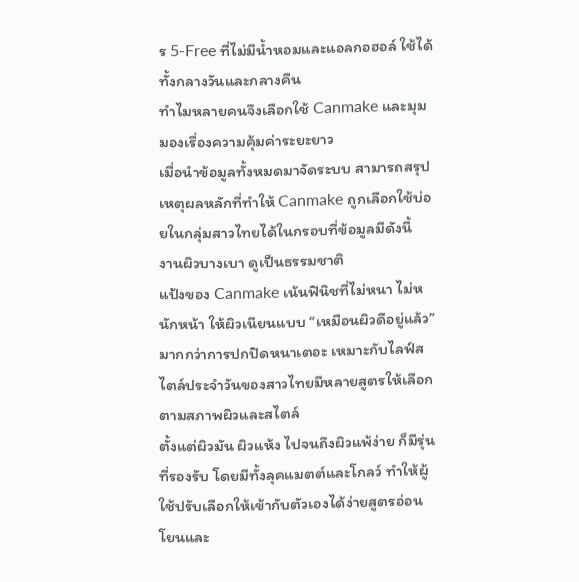ร 5-Free ที่ไม่มีน้ำหอมและแอลกอฮอล์ ใช้ได้ทั้งกลางวันและกลางคืน
ทำไมหลายคนจึงเลือกใช้ Canmake และมุมมองเรื่องความคุ้มค่าระยะยาว
เมื่อนำข้อมูลทั้งหมดมาจัดระบบ สามารถสรุปเหตุผลหลักที่ทำให้ Canmake ถูกเลือกใช้บ่อยในกลุ่มสาวไทยได้ในกรอบที่ข้อมูลมีดังนี้
งานผิวบางเบา ดูเป็นธรรมชาติ
แป้งของ Canmake เน้นฟินิชที่ไม่หนา ไม่หนักหน้า ให้ผิวเนียนแบบ “เหมือนผิวดีอยู่แล้ว” มากกว่าการปกปิดหนาเตอะ เหมาะกับไลฟ์สไตล์ประจำวันของสาวไทยมีหลายสูตรให้เลือกตามสภาพผิวและสไตล์
ตั้งแต่ผิวมัน ผิวแห้ง ไปจนถึงผิวแพ้ง่าย ก็มีรุ่นที่รองรับ โดยมีทั้งลุคแมตต์และโกลว์ ทำให้ผู้ใช้ปรับเลือกให้เข้ากับตัวเองได้ง่ายสูตรอ่อนโยนและ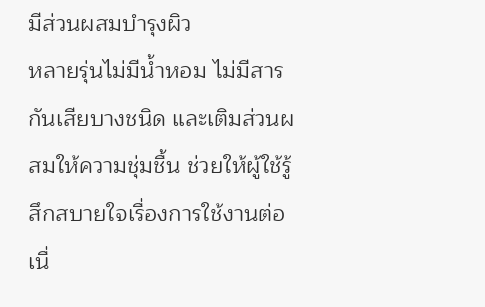มีส่วนผสมบำรุงผิว
หลายรุ่นไม่มีน้ำหอม ไม่มีสารกันเสียบางชนิด และเติมส่วนผสมให้ความชุ่มชื้น ช่วยให้ผู้ใช้รู้สึกสบายใจเรื่องการใช้งานต่อเนื่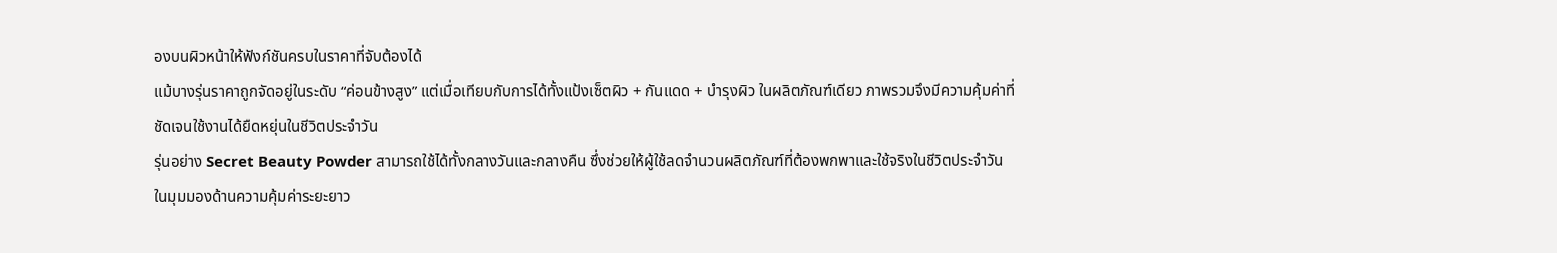องบนผิวหน้าให้ฟังก์ชันครบในราคาที่จับต้องได้
แม้บางรุ่นราคาถูกจัดอยู่ในระดับ “ค่อนข้างสูง” แต่เมื่อเทียบกับการได้ทั้งแป้งเซ็ตผิว + กันแดด + บำรุงผิว ในผลิตภัณฑ์เดียว ภาพรวมจึงมีความคุ้มค่าที่ชัดเจนใช้งานได้ยืดหยุ่นในชีวิตประจำวัน
รุ่นอย่าง Secret Beauty Powder สามารถใช้ได้ทั้งกลางวันและกลางคืน ซึ่งช่วยให้ผู้ใช้ลดจำนวนผลิตภัณฑ์ที่ต้องพกพาและใช้จริงในชีวิตประจำวัน
ในมุมมองด้านความคุ้มค่าระยะยาว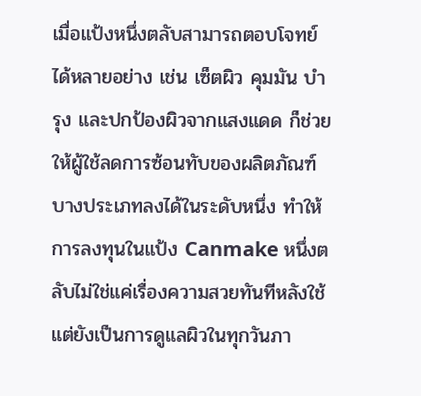เมื่อแป้งหนึ่งตลับสามารถตอบโจทย์ได้หลายอย่าง เช่น เซ็ตผิว คุมมัน บำรุง และปกป้องผิวจากแสงแดด ก็ช่วยให้ผู้ใช้ลดการซ้อนทับของผลิตภัณฑ์บางประเภทลงได้ในระดับหนึ่ง ทำให้การลงทุนในแป้ง Canmake หนึ่งตลับไม่ใช่แค่เรื่องความสวยทันทีหลังใช้ แต่ยังเป็นการดูแลผิวในทุกวันภา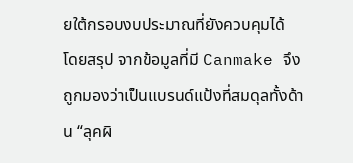ยใต้กรอบงบประมาณที่ยังควบคุมได้
โดยสรุป จากข้อมูลที่มี Canmake จึงถูกมองว่าเป็นแบรนด์แป้งที่สมดุลทั้งด้าน “ลุคผิ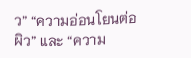ว” “ความอ่อนโยนต่อผิว” และ “ความ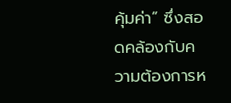คุ้มค่า” ซึ่งสอดคล้องกับความต้องการห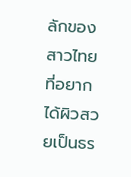ลักของสาวไทยที่อยากได้ผิวสวยเป็นธร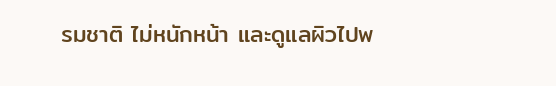รมชาติ ไม่หนักหน้า และดูแลผิวไปพ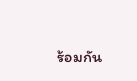ร้อมกัน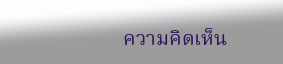ความคิดเห็น